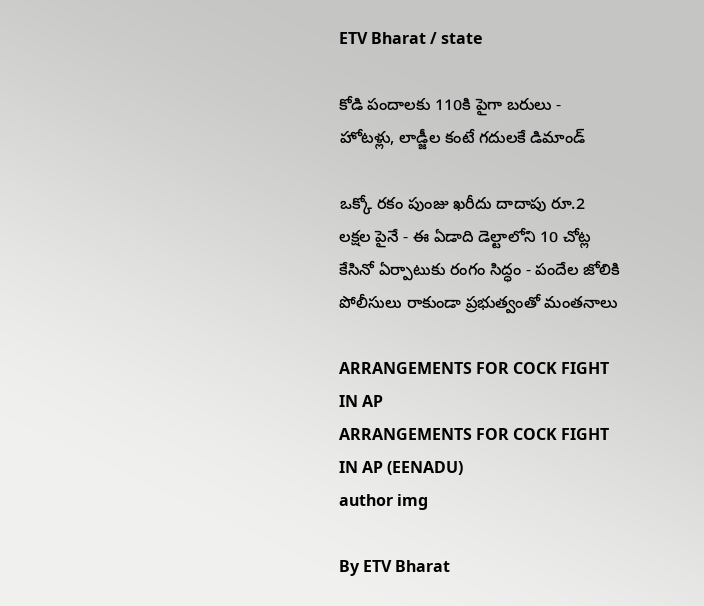ETV Bharat / state

కోడి పందాలకు 110కి పైగా బరులు - హోటళ్లు, లాడ్జీల కంటే గదులకే డిమాండ్

ఒక్కో రకం పుంజు ఖరీదు దాదాపు రూ.2 లక్షల పైనే - ఈ ఏడాది డెల్టాలోని 10 చోట్ల కేసినో ఏర్పాటుకు రంగం సిద్ధం - పందేల జోలికి పోలీసులు రాకుండా ప్రభుత్వంతో మంతనాలు

ARRANGEMENTS FOR COCK FIGHT IN AP
ARRANGEMENTS FOR COCK FIGHT IN AP (EENADU)
author img

By ETV Bharat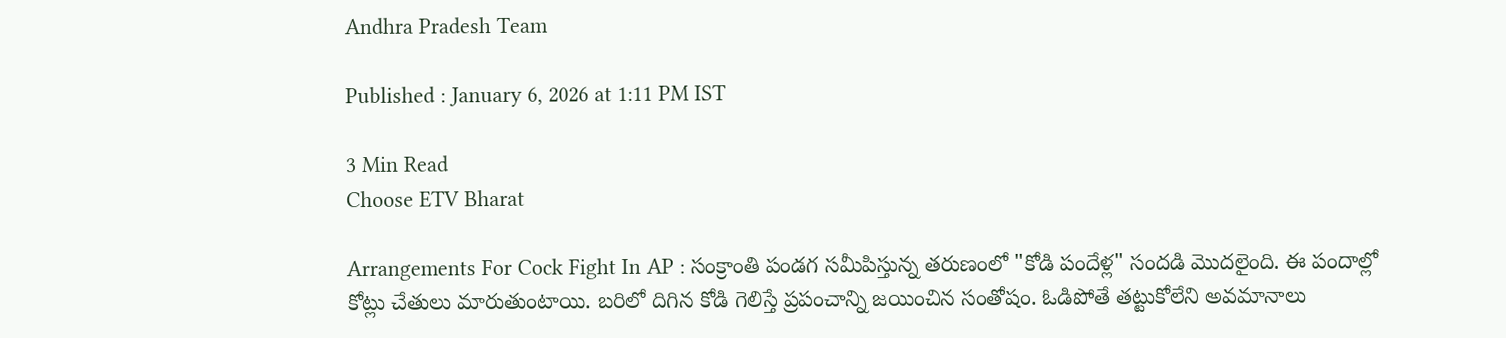Andhra Pradesh Team

Published : January 6, 2026 at 1:11 PM IST

3 Min Read
Choose ETV Bharat

Arrangements For Cock Fight In AP : సంక్రాంతి పండగ సమీపిస్తున్న తరుణంలో "కోడి పందేళ్ల" సందడి మొదలైంది. ఈ పందాల్లో కోట్లు చేతులు మారుతుంటాయి. బరిలో దిగిన కోడి గెలిస్తే ప్రపంచాన్ని జయించిన సంతోషం. ఓడిపోతే తట్టుకోలేని అవమానాలు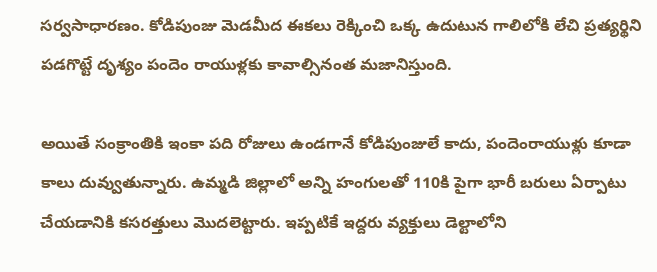సర్వసాధారణం. కోడిపుంజు మెడమీద ఈకలు రెక్కించి ఒక్క ఉదుటున గాలిలోకి లేచి ప్రత్యర్థిని పడగొట్టే దృశ్యం పందెం రాయుళ్లకు కావాల్సినంత మజానిస్తుంది.

అయితే సంక్రాంతికి ఇంకా పది రోజులు ఉండగానే కోడిపుంజులే కాదు, పందెంరాయుళ్లు కూడా కాలు దువ్వుతున్నారు. ఉమ్మడి జిల్లాలో అన్ని హంగులతో 110కి పైగా భారీ బరులు ఏర్పాటు చేయడానికి కసరత్తులు మొదలెట్టారు. ఇప్పటికే ఇద్దరు వ్యక్తులు డెల్టాలోని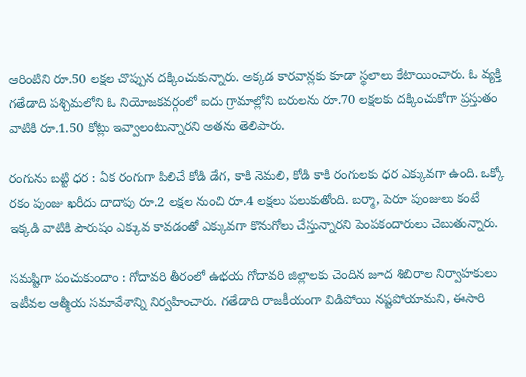ఆరింటిని రూ.50 లక్షల చొప్పున దక్కించుకున్నారు. అక్కడ కారవాన్లకు కూడా స్థలాలు కేటాయించారు. ఓ వ్యక్తి గతేడాది పశ్చిమలోని ఓ నియోజకవర్గంలో ఐదు గ్రామాల్లోని బరులను రూ.70 లక్షలకు దక్కించుకోగా ప్రస్తుతం వాటికి రూ.1.50 కోట్లు ఇవ్వాలంటున్నారని అతను తెలిపారు.

రంగును బట్టి ధర : ఏక రంగుగా పిలిచే కోడి డేగ, కాకి నెమలి, కోడి కాకి రంగులకు ధర ఎక్కువగా ఉంది. ఒక్కో రకం పుంజు ఖరీదు దాదాపు రూ.2 లక్షల నుంచి రూ.4 లక్షలు పలుకుతోంది. బర్మా, పెరూ పుంజులు కంటే ఇక్కడి వాటికి పౌరుషం ఎక్కువ కావడంతో ఎక్కువగా కొనుగోలు చేస్తున్నారని పెంపకందారులు చెబుతున్నారు.

సమష్టిగా పంచుకుందాం : గోదావరి తీరంలో ఉభయ గోదావరి జిల్లాలకు చెందిన జూద శిబిరాల నిర్వాహకులు ఇటీవల ఆత్మీయ సమావేశాన్ని నిర్వహించారు. గతేడాది రాజకీయంగా విడిపోయి నష్టపోయామని, ఈసారి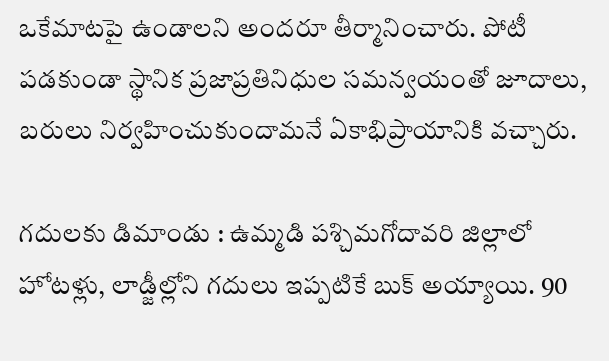ఒకేమాటపై ఉండాలని అందరూ తీర్మానించారు. పోటీ పడకుండా స్థానిక ప్రజాప్రతినిధుల సమన్వయంతో జూదాలు, బరులు నిర్వహించుకుందామనే ఏకాభిప్రాయానికి వచ్చారు.

గదులకు డిమాండు : ఉమ్మడి పశ్చిమగోదావరి జిల్లాలో హోటళ్లు, లాడ్జీల్లోని గదులు ఇప్పటికే బుక్‌ అయ్యాయి. 90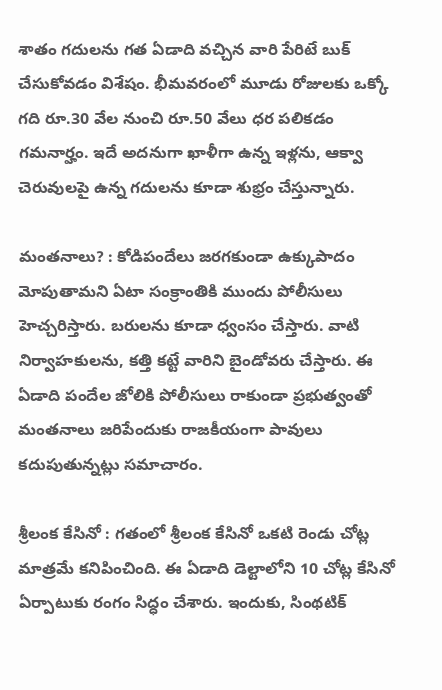శాతం గదులను గత ఏడాది వచ్చిన వారి పేరిటే బుక్‌ చేసుకోవడం విశేషం. భీమవరంలో మూడు రోజులకు ఒక్కో గది రూ.30 వేల నుంచి రూ.50 వేలు ధర పలికడం గమనార్హం. ఇదే అదనుగా ఖాళీగా ఉన్న ఇళ్లను, ఆక్వా చెరువులపై ఉన్న గదులను కూడా శుభ్రం చేస్తున్నారు.

మంతనాలు? : కోడిపందేలు జరగకుండా ఉక్కుపాదం మోపుతామని ఏటా సంక్రాంతికి ముందు పోలీసులు హెచ్చరిస్తారు. బరులను కూడా ధ్వంసం చేస్తారు. వాటి నిర్వాహకులను, కత్తి కట్టే వారిని బైండోవరు చేస్తారు. ఈ ఏడాది పందేల జోలికి పోలీసులు రాకుండా ప్రభుత్వంతో మంతనాలు జరిపేందుకు రాజకీయంగా పావులు కదుపుతున్నట్లు సమాచారం.

శ్రీలంక కేసినో : గతంలో శ్రీలంక కేసినో ఒకటి రెండు చోట్ల మాత్రమే కనిపించింది. ఈ ఏడాది డెల్టాలోని 10 చోట్ల కేసినో ఏర్పాటుకు రంగం సిద్ధం చేశారు. ఇందుకు, సింథటిక్‌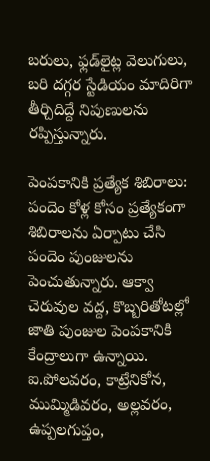బరులు, ఫ్లడ్‌లైట్ల వెలుగులు, బరి దగ్గర స్టేడియం మాదిరిగా తీర్చిదిద్దే నిపుణులను రప్పిస్తున్నారు.

పెంపకానికి ప్రత్యేక శిబిరాలు: పందెం కోళ్ల కోసం ప్రత్యేకంగా శిబిరాలను ఏర్పాటు చేసి పందెం పుంజులను పెంచుతున్నారు. ఆక్వా చెరువుల వద్ద, కొబ్బరితోటల్లో జాతి పుంజుల పెంపకానికి కేంద్రాలుగా ఉన్నాయి. ఐ.పోలవరం, కాట్రేనికోన, ముమ్మిడివరం, అల్లవరం, ఉప్పలగుప్తం,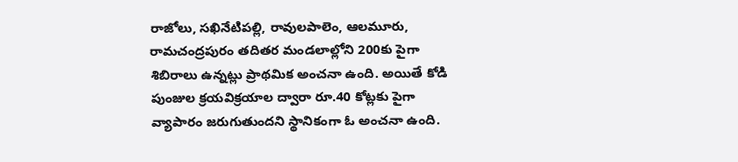రాజోలు, సఖినేటిపల్లి, రావులపాలెం, ఆలమూరు, రామచంద్రపురం తదితర మండలాల్లోని 200కు పైగా శిబిరాలు ఉన్నట్లు ప్రాథమిక అంచనా ఉంది. అయితే కోడి పుంజుల క్రయవిక్రయాల ద్వారా రూ.40 కోట్లకు పైగా వ్యాపారం జరుగుతుందని స్థానికంగా ఓ అంచనా ఉంది.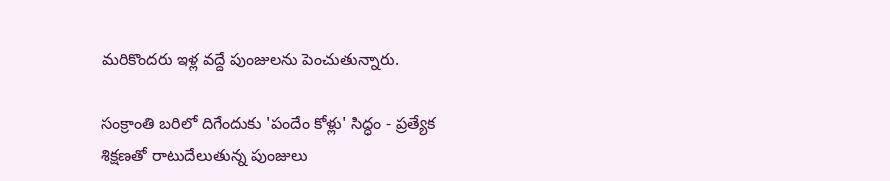మరికొందరు ఇళ్ల వద్దే పుంజులను పెంచుతున్నారు.

సంక్రాంతి బరిలో దిగేందుకు 'పందేం కోళ్లు' సిద్ధం - ప్రత్యేక శిక్షణతో రాటుదేలుతున్న పుంజులు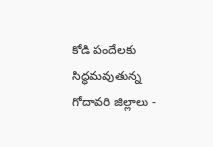కోడి పందేలకు సిద్ధమవుతున్న గోదావరి జిల్లాలు -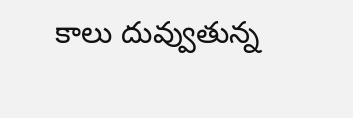కాలు దువ్వుతున్న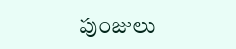పుంజులు